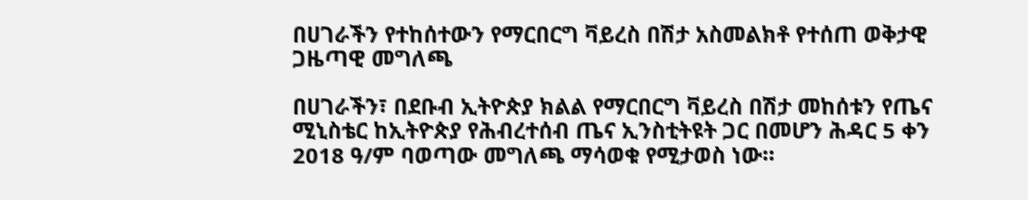በሀገራችን የተከሰተውን የማርበርግ ቫይረስ በሽታ አስመልክቶ የተሰጠ ወቅታዊ ጋዜጣዊ መግለጫ

በሀገራችን፣ በደቡብ ኢትዮጵያ ክልል የማርበርግ ቫይረስ በሽታ መከሰቱን የጤና ሚኒስቴር ከኢትዮጵያ የሕብረተሰብ ጤና ኢንስቲትዩት ጋር በመሆን ሕዳር 5 ቀን 2018 ዓ/ም ባወጣው መግለጫ ማሳወቁ የሚታወስ ነው።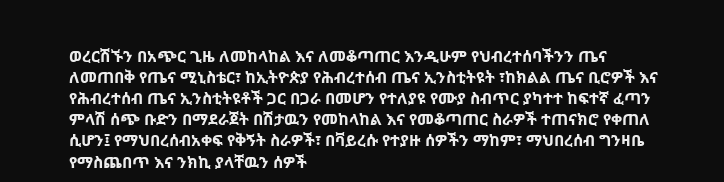ወረርሽኙን በአጭር ጊዜ ለመከላከል እና ለመቆጣጠር እንዲሁም የህብረተሰባችንን ጤና ለመጠበቅ የጤና ሚኒስቴር፣ ከኢትዮጵያ የሕብረተሰብ ጤና ኢንስቲትዩት ፣ከክልል ጤና ቢሮዎች እና የሕብረተሰብ ጤና ኢንስቲትዩቶች ጋር በጋራ በመሆን የተለያዩ የሙያ ስብጥር ያካተተ ከፍተኛ ፈጣን ምላሽ ሰጭ ቡድን በማደራጀት በሽታዉን የመከላከል እና የመቆጣጠር ስራዎች ተጠናክሮ የቀጠለ ሲሆን፤ የማህበረሰብአቀፍ የቅኝት ስራዎች፣ በቫይረሱ የተያዙ ሰዎችን ማከም፣ ማህበረሰብ ግንዛቤ የማስጨበጥ እና ንክኪ ያላቸዉን ሰዎች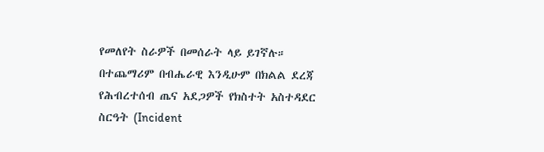የመለየት ስራዎች በመሰራት ላይ ይገኛሉ። በተጨማሪም በብሔራዊ እንዲሁም በክልል ደረጃ የሕብረተሰብ ጤና አደጋዎች የክስተት አስተዳደር ስርዓት (Incident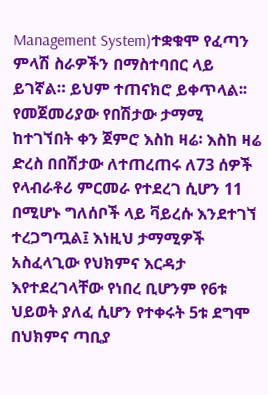Management System)ተቋቁሞ የፈጣን ምላሽ ስራዎችን በማስተባበር ላይ ይገኛል። ይህም ተጠናክሮ ይቀጥላል፡፡
የመጀመሪያው የበሽታው ታማሚ ከተገኘበት ቀን ጀምሮ እስከ ዛሬ፡ እስከ ዛሬ ድረስ በበሽታው ለተጠረጠሩ ለ73 ሰዎች የላብራቶሪ ምርመራ የተደረገ ሲሆን 11 በሚሆኑ ግለሰቦች ላይ ቫይረሱ እንደተገኘ ተረጋግጧል፤ እነዚህ ታማሚዎች አስፈላጊው የህክምና እርዳታ እየተደረገላቸው የነበረ ቢሆንም የ6ቱ ህይወት ያለፈ ሲሆን የተቀሩት 5ቱ ደግሞ በህክምና ጣቢያ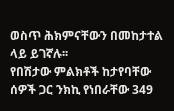ወስጥ ሕክምናቸውን በመከታተል ላይ ይገኛሉ፡፡
የበሽታው ምልክቶች ከታየባቸው ሰዎች ጋር ንክኪ የነበራቸው 349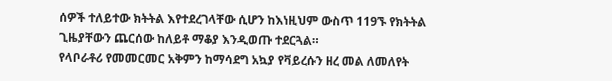ሰዎች ተለይተው ክትትል እየተደረገላቸው ሲሆን ከእነዚህም ውስጥ 119ኙ የክትትል ጊዜያቸውን ጨርሰው ከለይቶ ማቆያ እንዲወጡ ተደርጓል።
የላቦራቶሪ የመመርመር አቅምን ከማሳደግ አኳያ የቫይረሱን ዘረ መል ለመለየት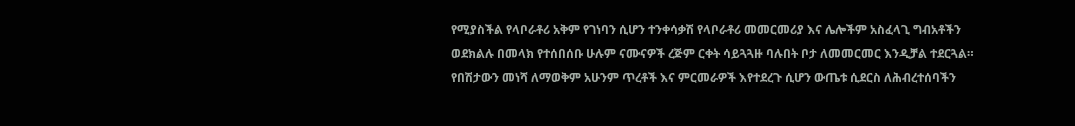የሚያስችል የላቦራቶሪ አቅም የገነባን ሲሆን ተንቀሳቃሽ የላቦራቶሪ መመርመሪያ እና ሌሎችም አስፈላጊ ግብአቶችን ወደክልሉ በመላክ የተሰበሰቡ ሁሉም ናሙናዎች ረጅም ርቀት ሳይጓጓዙ ባሉበት ቦታ ለመመርመር እንዲቻል ተደርጓል። የበሽታውን መነሻ ለማወቅም አሁንም ጥረቶች እና ምርመራዎች እየተደረጉ ሲሆን ውጤቱ ሲደርስ ለሕብረተሰባችን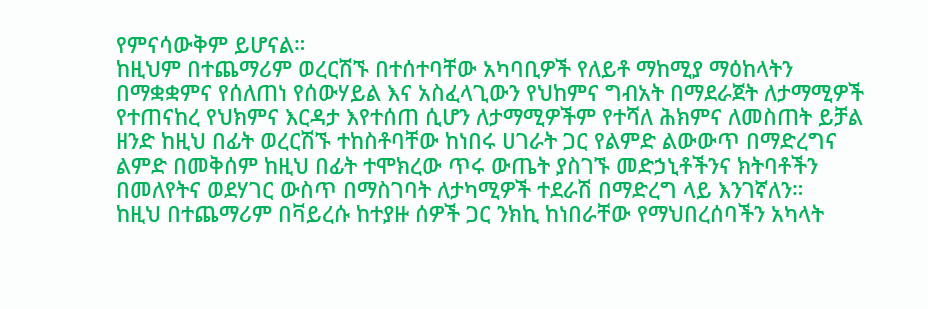የምናሳውቅም ይሆናል።
ከዚህም በተጨማሪም ወረርሽኙ በተሰተባቸው አካባቢዎች የለይቶ ማከሚያ ማዕከላትን በማቋቋምና የሰለጠነ የሰውሃይል እና አስፈላጊውን የህከምና ግብአት በማደራጀት ለታማሚዎች የተጠናከረ የህክምና እርዳታ እየተሰጠ ሲሆን ለታማሚዎችም የተሻለ ሕክምና ለመስጠት ይቻል ዘንድ ከዚህ በፊት ወረርሽኙ ተከስቶባቸው ከነበሩ ሀገራት ጋር የልምድ ልውውጥ በማድረግና ልምድ በመቅሰም ከዚህ በፊት ተሞክረው ጥሩ ውጤት ያስገኙ መድኃኒቶችንና ክትባቶችን በመለየትና ወደሃገር ውስጥ በማስገባት ለታካሚዎች ተደራሽ በማድረግ ላይ እንገኛለን።
ከዚህ በተጨማሪም በቫይረሱ ከተያዙ ሰዎች ጋር ንክኪ ከነበራቸው የማህበረሰባችን አካላት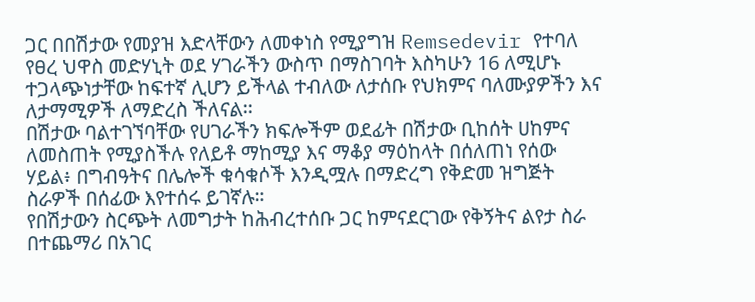ጋር በበሽታው የመያዝ እድላቸውን ለመቀነስ የሚያግዝ Remsedevir የተባለ የፀረ ህዋስ መድሃኒት ወደ ሃገራችን ውስጥ በማስገባት እስካሁን 16 ለሚሆኑ ተጋላጭነታቸው ከፍተኛ ሊሆን ይችላል ተብለው ለታሰቡ የህክምና ባለሙያዎችን እና ለታማሚዎች ለማድረስ ችለናል፡፡
በሽታው ባልተገኘባቸው የሀገራችን ክፍሎችም ወደፊት በሽታው ቢከሰት ሀከምና ለመስጠት የሚያስችሉ የለይቶ ማከሚያ እና ማቆያ ማዕከላት በሰለጠነ የሰው ሃይል፥ በግብዓትና በሌሎች ቁሳቁሶች እንዲሟሉ በማድረግ የቅድመ ዝግጅት ስራዎች በሰፊው እየተሰሩ ይገኛሉ።
የበሽታውን ስርጭት ለመግታት ከሕብረተሰቡ ጋር ከምናደርገው የቅኝትና ልየታ ስራ በተጨማሪ በአገር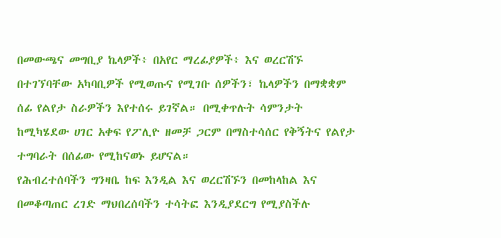በመውጫና መግቢያ ኬላዎች፥ በአየር ማረፊያዎች፥ እና ወረርሽኙ በተገኘባቸው አካባቢዎች የሚወጡና የሚገቡ ሰዎችን፣ ኬላዎችን በማቋቋም ሰፊ የልየታ ስራዎችን እየተሰሩ ይገኛል። በሚቀጥሉት ሳምንታት ከሚካሄደው ሀገር አቀፍ የፖሊዮ ዘመቻ ጋርም በማስተሳሰር የቅኝትና የልየታ ተግባራት በሰፊው የሚከናወኑ ይሆናል።
የሕብረተሰባችን ግንዛቤ ከፍ እንዲል እና ወረርሽኙን በመከላከል እና በመቆጣጠር ረገድ ማህበረሰባችን ተሳትፎ እንዲያደርግ የሚያስችሉ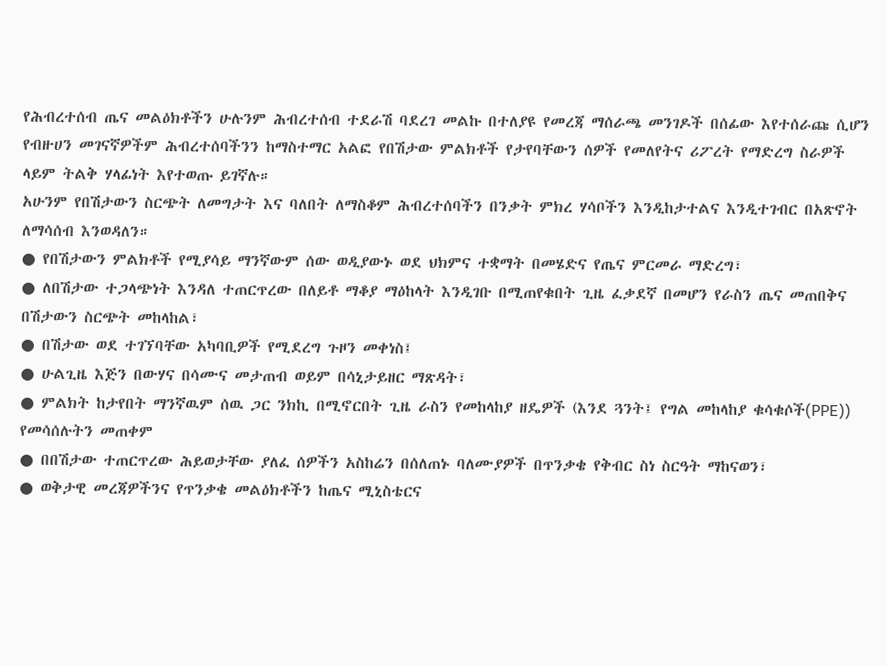የሕብረተሰብ ጤና መልዕክቶችን ሁሉንም ሕብረተሰብ ተደራሽ ባደረገ መልኩ በተለያዩ የመረጃ ማሰራጫ መንገዶች በሰፊው እየተሰራጩ ሲሆን የብዙሀን መገናኛዎችም ሕብረተሰባችንን ከማስተማር አልፎ የበሽታው ምልክቶች የታየባቸውን ሰዎች የመለየትና ሪፖረት የማድረግ ስራዎች ላይም ትልቅ ሃላፊነት እየተወጡ ይገኛሉ።
አሁንም የበሽታውን ስርጭት ለመግታት እና ባለበት ለማስቆም ሕብረተሰባችን በንቃት ምክረ ሃሳቦችን እንዲከታተልና እንዲተገብር በአጽኖት ለማሳሰብ እንወዳለን።
● የበሽታውን ምልክቶች የሚያሳይ ማንኛውም ሰው ወዲያውኑ ወደ ህክምና ተቋማት በመሄድና የጤና ምርመራ ማድረግ፣
● ለበሽታው ተጋላጭነት እንዳለ ተጠርጥረው በለይቶ ማቆያ ማዕከላት እንዲገቡ በሚጠየቁበት ጊዜ ፈቃደኛ በመሆን የራስን ጤና መጠበቅና በሽታውን ስርጭት መከላከል፣
● በሽታው ወደ ተገኘባቸው አካባቢዎች የሚደረግ ጉዞን መቀነስ፤
● ሁልጊዜ እጅን በውሃና በሳሙና መታጠብ ወይም በሳኒታይዘር ማጽዳት፣
● ምልክት ከታየበት ማንኛዉም ሰዉ ጋር ንክኪ በሚኖርበት ጊዜ ራስን የመከላከያ ዘዴዎች (እንደ ጓንት፤ የግል መከላከያ ቁሳቁሶች(PPE)) የመሳሰሉትን መጠቀም
● በበሽታው ተጠርጥረው ሕይወታቸው ያለፈ ሰዎችን አስከሬን በሰለጠኑ ባለሙያዎች በጥንቃቄ የቅብር ስነ ስርዓት ማከናወን፣
● ወቅታዊ መረጃዎችንና የጥንቃቄ መልዕክቶችን ከጤና ሚኒስቴርና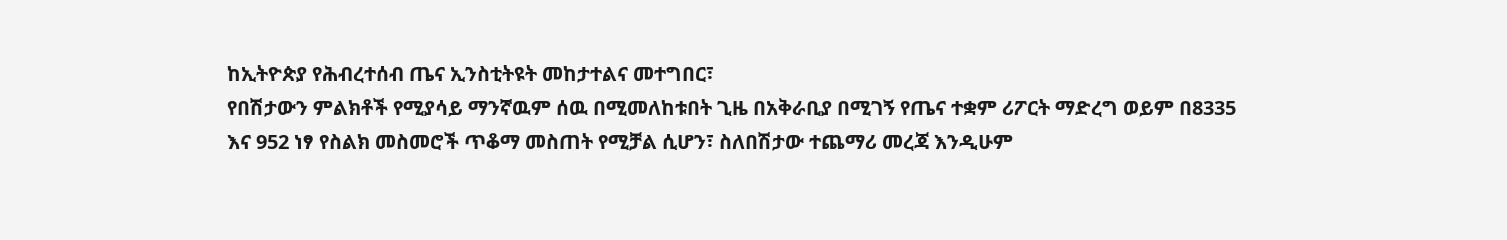ከኢትዮጵያ የሕብረተሰብ ጤና ኢንስቲትዩት መከታተልና መተግበር፣
የበሽታውን ምልክቶች የሚያሳይ ማንኛዉም ሰዉ በሚመለከቱበት ጊዜ በአቅራቢያ በሚገኝ የጤና ተቋም ሪፖርት ማድረግ ወይም በ8335 እና 952 ነፃ የስልክ መስመሮች ጥቆማ መስጠት የሚቻል ሲሆን፣ ስለበሽታው ተጨማሪ መረጃ እንዲሁም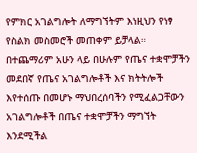የምክር አገልግሎት ለማግኘትም እነዚህን የነፃ የስልክ መስመሮች መጠቀም ይቻላል።
በተጨማሪም አሁን ላይ በሁሉም የጤና ተቋሞቻችን መደበኛ የጤና አገልግሎቶች እና ክትትሎች እየተሰጡ በመሆኑ ማህበረሰባችን የሚፈልጋቸውን አገልግሎቶች በጤና ተቋሞቻችን ማግኘት እንደሚችል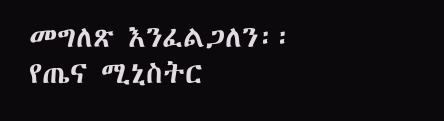መግለጽ እንፈልጋለን፡፡
የጤና ሚኒስትር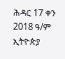ሕዳር 17 ቀን 2018 ዓ/ም
ኢትዮጵያ